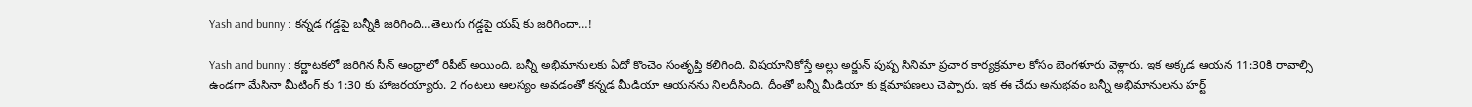Yash and bunny : కన్నడ గడ్డపై బన్నీకి జరిగింది…తెలుగు గడ్డపై యష్ కు జరిగిందా…!

Yash and bunny : కర్ణాటకలో జరిగిన సీన్ ఆంధ్రాలో రిపీట్ అయింది. బన్నీ అభిమానులకు ఏదో కొంచెం సంతృప్తి కలిగింది. విషయానికోస్తే అల్లు అర్జున్ పుష్ప సినిమా ప్రచార కార్యక్రమాల కోసం బెంగళూరు వెళ్లారు. ఇక అక్కడ ఆయన 11:30కి రావాల్సి ఉండగా మేసినా మీటింగ్ కు 1:30 కు హాజరయ్యారు. 2 గంటలు ఆలస్యం అవడంతో కన్నడ మీడియా ఆయనను నిలదీసింది. దీంతో బన్నీ మీడియా కు క్షమాపణలు చెప్పారు. ఇక ఈ చేదు అనుభవం బన్నీ అభిమానులను హర్ట్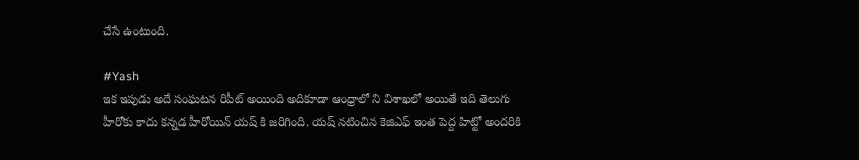చేసే ఉంటుంది.

#Yash
ఇక ఇపుడు అదే సంఘటన రిపీట్ అయింది అదికూడా ఆంధ్రాలో ని విశాఖలో అయితే ఇది తెలుగు హీరోకు కాదు కన్నడ హీరోయిన్ యష్ కి జరిగింది. యష్ నటించిన కెజిఎఫ్ ఇంత పెద్ద హిట్టో అందరికి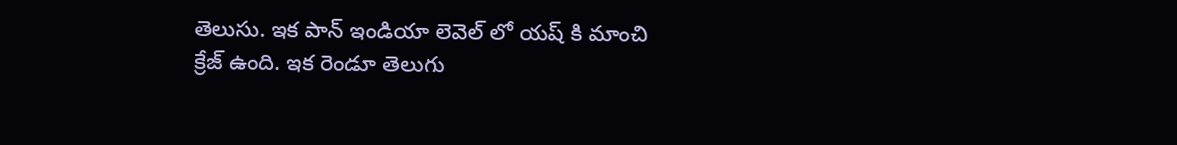తెలుసు. ఇక పాన్ ఇండియా లెవెల్ లో యష్ కి మాంచి క్రేజ్ ఉంది. ఇక రెండూ తెలుగు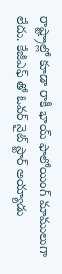రాష్ట్రాల్లో కూడా రాకీ భాయ్ ఫాలోయింగ్ మాములుగా లేదు. కేజీఎఫ్ తో ఓవర్ నైట్ స్టార్ అయ్యాడు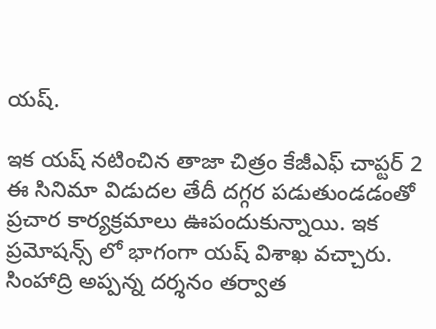యష్.

ఇక యష్ నటించిన తాజా చిత్రం కేజీఎఫ్ చాప్టర్ 2 ఈ సినిమా విడుదల తేదీ దగ్గర పడుతుండడంతో ప్రచార కార్యక్రమాలు ఊపందుకున్నాయి. ఇక ప్రమోషన్స్ లో భాగంగా యష్ విశాఖ వచ్చారు. సింహాద్రి అప్పన్న దర్శనం తర్వాత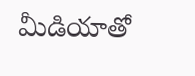మీడియాతో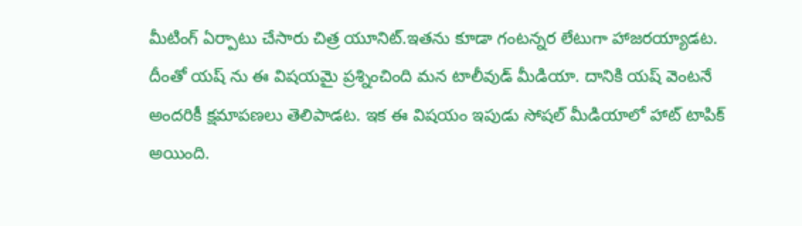మీటింగ్ ఏర్పాటు చేసారు చిత్ర యూనిట్.ఇతను కూడా గంటన్నర లేటుగా హాజరయ్యాడట. దీంతో యష్ ను ఈ విషయమై ప్రశ్నించింది మన టాలీవుడ్ మీడియా. దానికి యష్ వెంటనే అందరికీ క్షమాపణలు తెలిపాడట. ఇక ఈ విషయం ఇపుడు సోషల్ మీడియాలో హాట్ టాపిక్ అయింది.